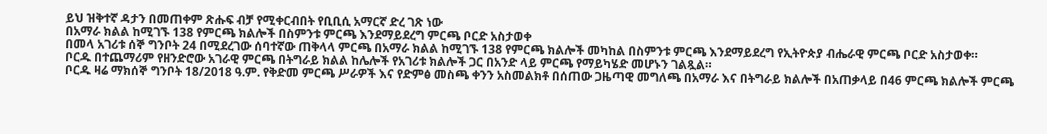ይህ ዝቅተኛ ዳታን በመጠቀም ጽሑፍ ብቻ የሚቀርብበት የቢቢሲ አማርኛ ድረ ገጽ ነው
በአማራ ክልል ከሚገኙ 138 የምርጫ ክልሎች በስምንቱ ምርጫ እንደማይደረግ ምርጫ ቦርድ አስታወቀ
በመላ አገሪቱ ሰኞ ግንቦት 24 በሚደረገው ሰባተኛው ጠቅላላ ምርጫ በአማራ ክልል ከሚገኙ 138 የምርጫ ክልሎች መካከል በስምንቱ ምርጫ እንደማይደረግ የኢትዮጵያ ብሔራዊ ምርጫ ቦርድ አስታወቀ።
ቦርዱ በተጨማሪም የዘንድሮው አገራዊ ምርጫ በትግራይ ክልል ከሌሎች የአገሪቱ ክልሎች ጋር በአንድ ላይ ምርጫ የማይካሄድ መሆኑን ገልጿል።
ቦርዱ ዛሬ ማክሰኞ ግንቦት 18/2018 ዓ.ም. የቅድመ ምርጫ ሥራዎች እና የድምፅ መስጫ ቀንን አስመልክቶ በሰጠው ጋዜጣዊ መግለጫ በአማራ እና በትግራይ ክልሎች በአጠቃላይ በ46 ምርጫ ክልሎች ምርጫ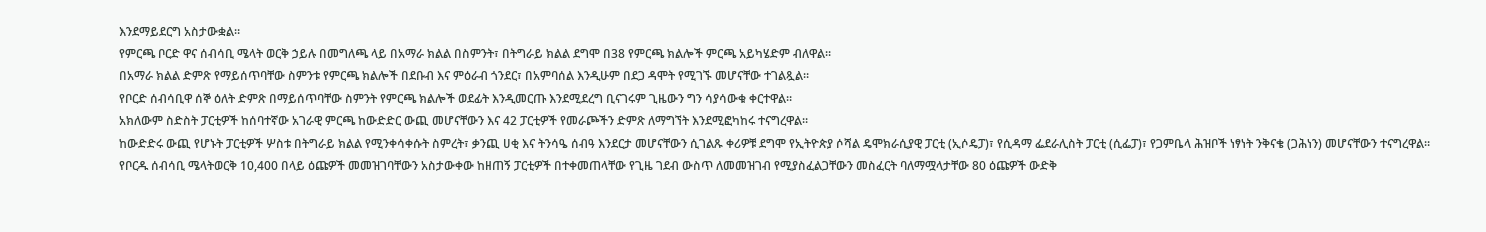እንደማይደርግ አስታውቋል።
የምርጫ ቦርድ ዋና ሰብሳቢ ሜላት ወርቅ ኃይሉ በመግለጫ ላይ በአማራ ክልል በስምንት፣ በትግራይ ክልል ደግሞ በ38 የምርጫ ክልሎች ምርጫ አይካሄድም ብለዋል።
በአማራ ክልል ድምጽ የማይሰጥባቸው ስምንቱ የምርጫ ክልሎች በደቡብ እና ምዕራብ ጎንደር፣ በአምባሰል እንዲሁም በደጋ ዳሞት የሚገኙ መሆናቸው ተገልጿል።
የቦርድ ሰብሳቢዋ ሰኞ ዕለት ድምጽ በማይሰጥባቸው ስምንት የምርጫ ክልሎች ወደፊት እንዲመርጡ እንደሚደረግ ቢናገሩም ጊዜውን ግን ሳያሳውቁ ቀርተዋል።
አክለውም ስድስት ፓርቲዎች ከሰባተኛው አገራዊ ምርጫ ከውድድር ውጪ መሆናቸውን እና 42 ፓርቲዎች የመራጮችን ድምጽ ለማግኘት እንደሚፎካከሩ ተናግረዋል።
ከውድድሩ ውጪ የሆኑት ፓርቲዎች ሦስቱ በትግራይ ክልል የሚንቀሳቀሱት ስምረት፣ ቃንጪ ሀቂ እና ትንሳዔ ሰብዓ እንደርታ መሆናቸውን ሲገልጹ ቀሪዎቹ ደግሞ የኢትዮጵያ ሶሻል ዴሞክራሲያዊ ፓርቲ (ኢሶዴፓ)፣ የሲዳማ ፌደራሊስት ፓርቲ (ሲፌፓ)፣ የጋምቤላ ሕዝቦች ነፃነት ንቅናቄ (ጋሕነን) መሆናቸውን ተናግረዋል።
የቦርዱ ሰብሳቢ ሜላትወርቅ 10,400 በላይ ዕጩዎች መመዝገባቸውን አስታውቀው ከዘጠኝ ፓርቲዎች በተቀመጠላቸው የጊዜ ገደብ ውስጥ ለመመዝገብ የሚያስፈልጋቸውን መስፈርት ባለማሟላታቸው 80 ዕጩዎች ውድቅ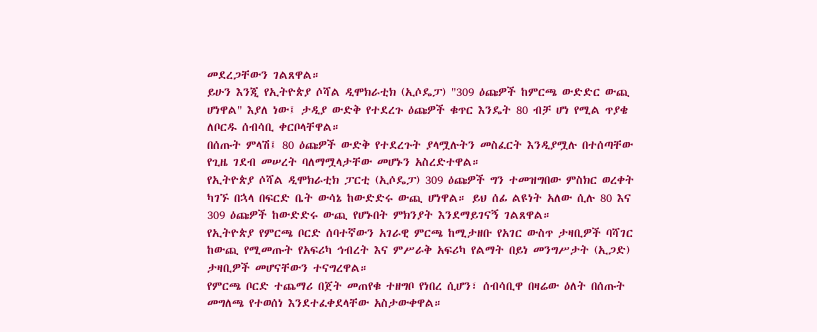መደረጋቸውን ገልጸዋል።
ይሁን እንጂ የኢትዮጵያ ሶሻል ዲሞክራቲክ (ኢሶዴፓ) "309 ዕጩዎች ከምርጫ ውድድር ውጪ ሆነዋል" እያለ ነው፤ ታዲያ ውድቅ የተደረጉ ዕጩዎች ቁጥር እንዴት 80 ብቻ ሆነ የሚል ጥያቄ ለቦርዱ ሰብሳቢ ቀርቦላቸዋል።
በሰጡት ምላሽ፤ 80 ዕጩዎች ውድቅ የተደረጉት ያላሟሉትን መስፈርት እንዲያሟሉ በተሰጣቸው የጊዜ ገደብ መሠረት ባለማሟላታቸው መሆኑን አስረድተዋል።
የኢትዮጵያ ሶሻል ዲሞክራቲክ ፓርቲ (ኢሶዴፓ) 309 ዕጩዎች ግን ተመዝግበው ምስክር ወረቀት ካገኙ በኋላ በፍርድ ቤት ውሳኔ ከውድድሩ ውጪ ሆነዋል። ይህ ሰፊ ልዩነት አለው ሲሉ 80 እና 309 ዕጩዎች ከውድድሩ ውጪ የሆኑበት ምክንያት እንደማይገናኝ ገልጸዋል።
የኢትዮጵያ የምርጫ ቦርድ ሰባተኛውን አገራዊ ምርጫ ከሚታዘቡ የአገር ውስጥ ታዛቢዎች ባሻገር ከውጪ የሚመጡት የአፍሪካ ኅብረት እና ምሥራቅ አፍሪካ የልማት በይነ መንግሥታት (ኢጋድ) ታዛቢዎች መሆናቸውን ተናግረዋል።
የምርጫ ቦርድ ተጨማሪ በጀት መጠየቁ ተዘግቦ የነበረ ሲሆን፣ ሰብሳቢዋ በዛሬው ዕለት በሰጡት መግለጫ የተወሰነ እንደተፈቀደላቸው አስታውቀዋል።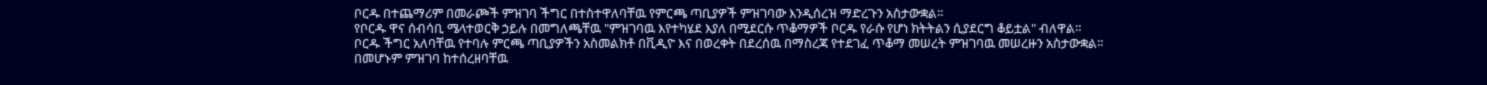ቦርዱ በተጨማሪም በመራጮች ምዝገባ ችግር በተስተዋለባቸዉ የምርጫ ጣቢያዎች ምዝገባው እንዲሰረዝ ማድረጉን አስታውቋል።
የቦርዱ ዋና ሰብሳቢ ሜላተወርቅ ኃይሉ በመግለጫቸዉ "ምዝገባዉ እየተካሄደ እያለ በሚደርሱ ጥቆማዎች ቦርዱ የራሱ የሆነ ክትትልን ሲያደርግ ቆይቷል" ብለዋል።
ቦርዱ ችግር አለባቸዉ የተባሉ ምርጫ ጣቢያዎችን አስመልክቶ በቪዲዮ እና በወረቀት በደረሰዉ በማስረጃ የተደገፈ ጥቆማ መሠረት ምዝገባዉ መሠረዙን አስታውቋል።
በመሆኑም ምዝገባ ከተሰረዘባቸዉ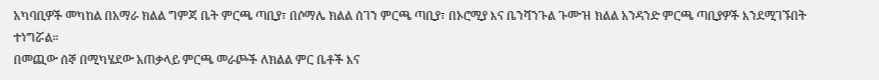አካባቢዎች መካከል በአማራ ክልል ግምጃ ቤት ምርጫ ጣቢያ፣ በሶማሌ ክልል ሰገን ምርጫ ጣቢያ፣ በኦሮሚያ እና ቤንሻንጉል ጉሙዝ ክልል አንዳንድ ምርጫ ጣቢያዎች እንደሚገኙበት ተነግሯል።
በመጪው ሰኞ በሚካሄደው አጠቃላይ ምርጫ መራጮች ለክልል ምር ቤቶች እና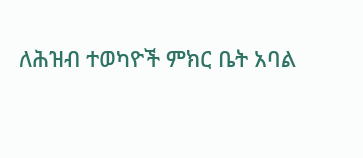ለሕዝብ ተወካዮች ምክር ቤት አባል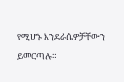የሚሆኑ እንደራሴዎቻቸውን ይመርጣሉ።